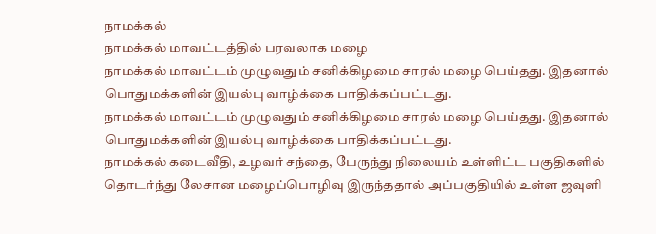நாமக்கல்
நாமக்கல் மாவட்டத்தில் பரவலாக மழை
நாமக்கல் மாவட்டம் முழுவதும் சனிக்கிழமை சாரல் மழை பெய்தது. இதனால் பொதுமக்களின் இயல்பு வாழ்க்கை பாதிக்கப்பட்டது.
நாமக்கல் மாவட்டம் முழுவதும் சனிக்கிழமை சாரல் மழை பெய்தது. இதனால் பொதுமக்களின் இயல்பு வாழ்க்கை பாதிக்கப்பட்டது.
நாமக்கல் கடைவீதி, உழவர் சந்தை, பேருந்து நிலையம் உள்ளிட்ட பகுதிகளில் தொடர்ந்து லேசான மழைப்பொழிவு இருந்ததால் அப்பகுதியில் உள்ள ஜவுளி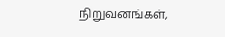நிறுவனங்கள்,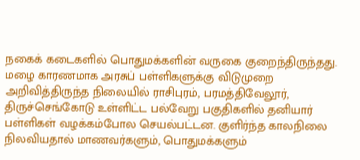நகைக் கடைகளில் பொதுமக்களின் வருகை குறைந்திருந்தது.
மழை காரணமாக அரசுப் பள்ளிகளுக்கு விடுமுறை அறிவித்திருந்த நிலையில் ராசிபுரம், பரமத்திவேலூர், திருச்செங்கோடு உள்ளிட்ட பல்வேறு பகுதிகளில் தனியார் பள்ளிகள் வழக்கம்போல செயல்பட்டன. குளிர்ந்த காலநிலை நிலவியதால் மாணவர்களும், பொதுமக்களும்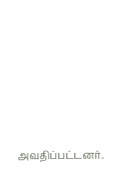அவதிப்பட்டனர்.